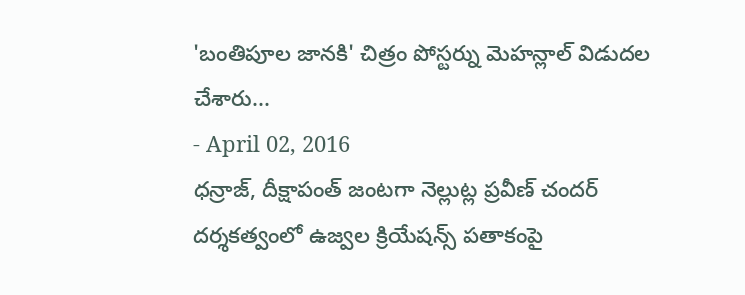'బంతిపూల జానకి' చిత్రం పోస్టర్ను మెహన్లాల్ విడుదల చేశారు...
- April 02, 2016
ధన్రాజ్, దీక్షాపంత్ జంటగా నెల్లుట్ల ప్రవీణ్ చందర్ దర్శకత్వంలో ఉజ్వల క్రియేషన్స్ పతాకంపై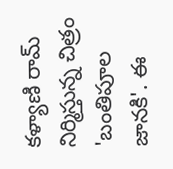కళ్యాణి రామ్ నిర్మిస్తున్న చిత్రం 'బంతిపూల జానకి'. ఈ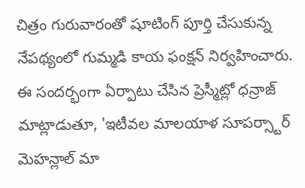చిత్రం గురువారంతో షూటింగ్ పూర్తి చేసుకున్న నేపథ్యంలో గుమ్మడి కాయ ఫంక్షన్ నిర్వహించారు. ఈ సందర్భంగా ఏర్పాటు చేసిన ప్రెస్మీట్లో ధన్రాజ్ మాట్లాడుతూ, 'ఇటీవల మాలయాళ సూపర్స్టార్ మెహన్లాల్ మా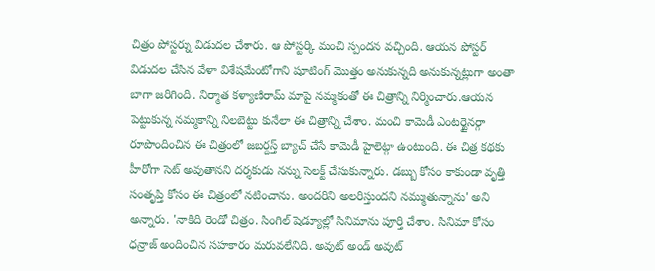చిత్రం పోస్టర్ను విడుదల చేశారు. ఆ పోస్టర్కి మంచి స్పందన వచ్చింది. ఆయన పోస్టర్ విడుదల చేసిన వేళా విశేషమేంటోగాని షూటింగ్ మొత్తం అనుకున్నది అనుకున్నట్లుగా అంతా బాగా జరిగింది. నిర్మాత కళ్యాణిరామ్ మాపై నమ్మకంతో ఈ చిత్రాన్ని నిర్మించారు.ఆయన పెట్టుకున్న నమ్మకాన్ని నిలబెట్టు కునేలా ఈ చిత్రాన్ని చేశాం. మంచి కామెడీ ఎంటర్టైనర్గా రూపొందించిన ఈ చిత్రంలో జబర్దస్త్ బ్యాచ్ చేసే కామెడీ హైలెట్గా ఉంటుంది. ఈ చిత్ర కథకు హీరోగా సెట్ అవుతానని దర్శకుడు నన్ను సెలక్ట్ చేసుకున్నారు. డబ్బు కోసం కాకుండా వృత్తి సంతృప్తి కోసం ఈ చిత్రంలో నటించాను. అందరిని అలరిస్తుందని నమ్ముతున్నాను' అని అన్నారు. 'నాకిది రెండో చిత్రం. సింగిల్ షెడ్యూల్లో సినిమాను పూర్తి చేశాం. సినిమా కోసం ధన్రాజ్ అందించిన సహకారం మరువలేనిది. అవుట్ అండ్ అవుట్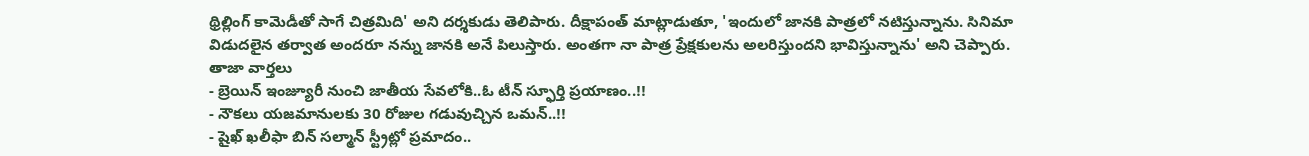థ్రిల్లింగ్ కామెడీతో సాగే చిత్రమిది' అని దర్శకుడు తెలిపారు. దీక్షాపంత్ మాట్లాడుతూ, 'ఇందులో జానకి పాత్రలో నటిస్తున్నాను. సినిమా విడుదలైన తర్వాత అందరూ నన్ను జానకి అనే పిలుస్తారు. అంతగా నా పాత్ర ప్రేక్షకులను అలరిస్తుందని భావిస్తున్నాను' అని చెప్పారు.
తాజా వార్తలు
- బ్రెయిన్ ఇంజ్యూరీ నుంచి జాతీయ సేవలోకి..ఓ టీన్ స్ఫూర్తి ప్రయాణం..!!
- నౌకలు యజమానులకు 30 రోజుల గడువుచ్చిన ఒమన్..!!
- షైఖ్ ఖలీఫా బిన్ సల్మాన్ స్ట్రీట్లో ప్రమాదం..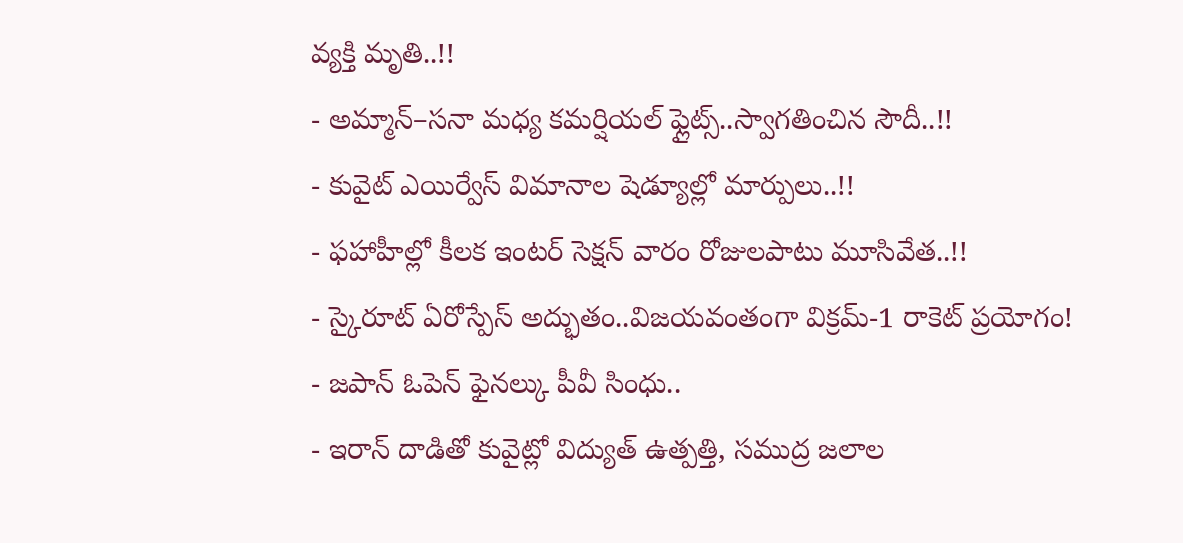వ్యక్తి మృతి..!!
- అమ్మాన్–సనా మధ్య కమర్షియల్ ఫ్లైట్స్..స్వాగతించిన సౌదీ..!!
- కువైట్ ఎయిర్వేస్ విమానాల షెడ్యూల్లో మార్పులు..!!
- ఫహాహీల్లో కీలక ఇంటర్ సెక్షన్ వారం రోజులపాటు మూసివేత..!!
- స్కైరూట్ ఏరోస్పేస్ అద్భుతం..విజయవంతంగా విక్రమ్-1 రాకెట్ ప్రయోగం!
- జపాన్ ఓపెన్ ఫైనల్కు పీవీ సింధు..
- ఇరాన్ దాడితో కువైట్లో విద్యుత్ ఉత్పత్తి, సముద్ర జలాల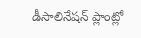డీసాలినేషన్ ప్లాంట్లో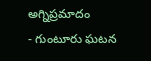అగ్నిప్రమాదం
- గుంటూరు ఘటన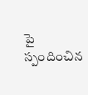పై స్పందించిన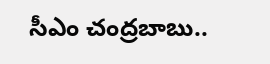సీఎం చంద్రబాబు..